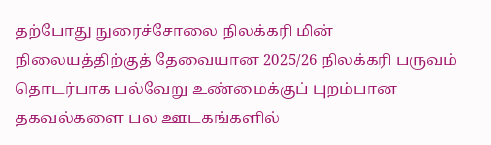தற்போது நுரைச்சோலை நிலக்கரி மின் நிலையத்திற்குத் தேவையான 2025/26 நிலக்கரி பருவம் தொடர்பாக பல்வேறு உண்மைக்குப் புறம்பான தகவல்களை பல ஊடகங்களில்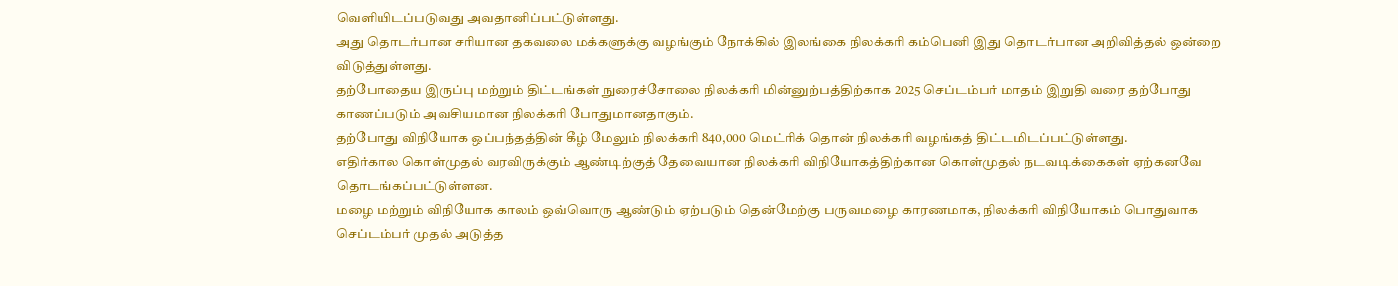வெளியிடப்படுவது அவதானிப்பட்டுள்ளது.
அது தொடர்பான சரியான தகவலை மக்களுக்கு வழங்கும் நோக்கில் இலங்கை நிலக்கரி கம்பெனி இது தொடர்பான அறிவித்தல் ஒன்றை விடுத்துள்ளது.
தற்போதைய இருப்பு மற்றும் திட்டங்கள் நுரைச்சோலை நிலக்கரி மின்னுற்பத்திற்காக 2025 செப்டம்பர் மாதம் இறுதி வரை தற்போது காணப்படும் அவசியமான நிலக்கரி போதுமானதாகும்.
தற்போது விநியோக ஒப்பந்தத்தின் கீழ் மேலும் நிலக்கரி 840,000 மெட்ரிக் தொன் நிலக்கரி வழங்கத் திட்டமிடப்பட்டுள்ளது.
எதிர்கால கொள்முதல் வரவிருக்கும் ஆண்டிற்குத் தேவையான நிலக்கரி விநியோகத்திற்கான கொள்முதல் நடவடிக்கைகள் ஏற்கனவே தொடங்கப்பட்டுள்ளன.
மழை மற்றும் விநியோக காலம் ஒவ்வொரு ஆண்டும் ஏற்படும் தென்மேற்கு பருவமழை காரணமாக, நிலக்கரி விநியோகம் பொதுவாக செப்டம்பர் முதல் அடுத்த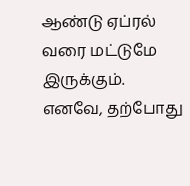ஆண்டு ஏப்ரல் வரை மட்டுமே இருக்கும்.
எனவே, தற்போது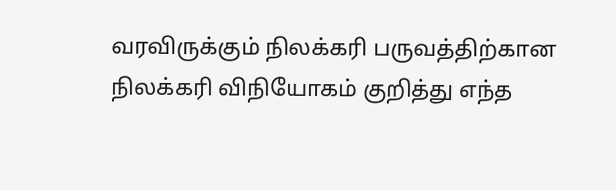வரவிருக்கும் நிலக்கரி பருவத்திற்கான நிலக்கரி விநியோகம் குறித்து எந்த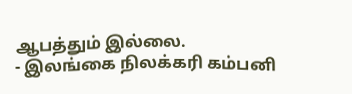ஆபத்தும் இல்லை.
- இலங்கை நிலக்கரி கம்பனி